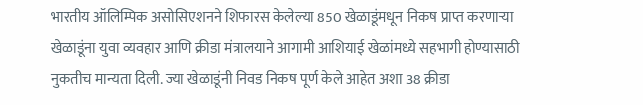भारतीय ऑलिम्पिक असोसिएशनने शिफारस केलेल्या 850 खेळाडूंमधून निकष प्राप्त करणाऱ्या खेळाडूंना युवा व्यवहार आणि क्रीडा मंत्रालयाने आगामी आशियाई खेळांमध्ये सहभागी होण्यासाठी नुकतीच मान्यता दिली. ज्या खेळाडूंनी निवड निकष पूर्ण केले आहेत अशा 38 क्रीडा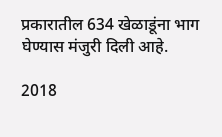प्रकारातील 634 खेळाडूंना भाग घेण्यास मंजुरी दिली आहे.

2018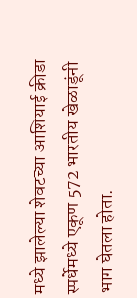मध्ये झालेल्या शेवटच्या आशियाई क्रीडा स्पर्धेमध्ये एकूण 572 भारतीय खेळाडूंनी भाग घेतला होता.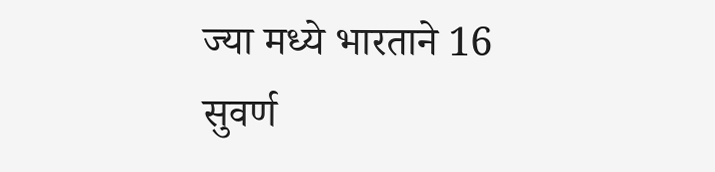ज्या मध्ये भारताने 16 सुवर्ण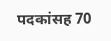पदकांसह 70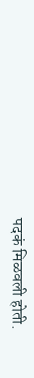पदकं मिळवली होती.